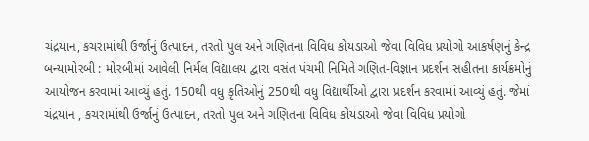ચંદ્રયાન, કચરામાંથી ઉર્જાનું ઉત્પાદન, તરતો પુલ અને ગણિતના વિવિધ કોયડાઓ જેવા વિવિધ પ્રયોગો આકર્ષણનું કેન્દ્ર બન્યામોરબી : મોરબીમાં આવેલી નિર્મલ વિદ્યાલય દ્વારા વસંત પંચમી નિમિતે ગણિત-વિજ્ઞાન પ્રદર્શન સહીતના કાર્યક્રમોનું આયોજન કરવામાં આવ્યું હતું. 150થી વધુ કૃતિઓનું 250થી વધુ વિદ્યાર્થીઓ દ્વારા પ્રદર્શન કરવામાં આવ્યું હતું. જેમાં ચંદ્રયાન , કચરામાંથી ઉર્જાનું ઉત્પાદન, તરતો પુલ અને ગણિતના વિવિધ કોયડાઓ જેવા વિવિધ પ્રયોગો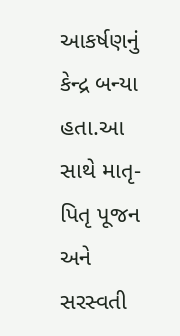આકર્ષણનું કેન્દ્ર બન્યા હતા.આ સાથે માતૃ-પિતૃ પૂજન અને સરસ્વતી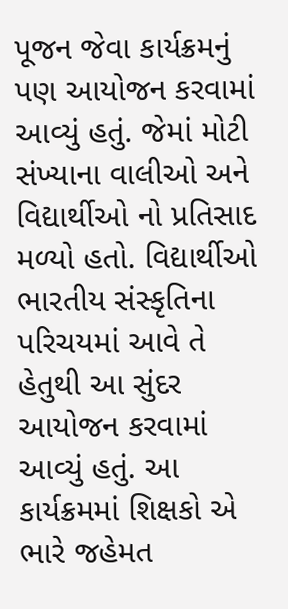પૂજન જેવા કાર્યક્રમનું પણ આયોજન કરવામાં આવ્યું હતું. જેમાં મોટી સંખ્યાના વાલીઓ અને વિદ્યાર્થીઓ નો પ્રતિસાદ મળ્યો હતો. વિદ્યાર્થીઓ ભારતીય સંસ્કૃતિના પરિચયમાં આવે તે હેતુથી આ સુંદર આયોજન કરવામાં આવ્યું હતું. આ કાર્યક્રમમાં શિક્ષકો એ ભારે જહેમત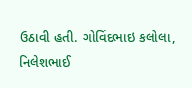ઉઠાવી હતી. ગોવિંદભાઇ કલોલા, નિલેશભાઈ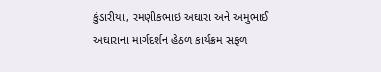કુંડારીયા, રમણીકભાઇ અઘારા અને અમુભાઈ અઘારાના માર્ગદર્શન હેઠળ કાર્યક્રમ સફળ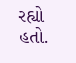રહ્યો હતો.